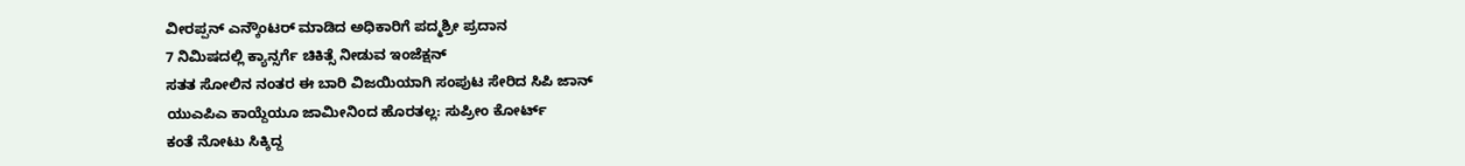ವೀರಪ್ಪನ್ ಎನ್ಕೌಂಟರ್ ಮಾಡಿದ ಅಧಿಕಾರಿಗೆ ಪದ್ಮಶ್ರೀ ಪ್ರದಾನ
7 ನಿಮಿಷದಲ್ಲಿ ಕ್ಯಾನ್ಸರ್ಗೆ ಚಿಕಿತ್ಸೆ ನೀಡುವ ಇಂಜೆಕ್ಷನ್
ಸತತ ಸೋಲಿನ ನಂತರ ಈ ಬಾರಿ ವಿಜಯಿಯಾಗಿ ಸಂಪುಟ ಸೇರಿದ ಸಿಪಿ ಜಾನ್
ಯುಎಪಿಎ ಕಾಯ್ದೆಯೂ ಜಾಮೀನಿಂದ ಹೊರತಲ್ಲ: ಸುಪ್ರೀಂ ಕೋರ್ಟ್
ಕಂತೆ ನೋಟು ಸಿಕ್ಕಿದ್ದ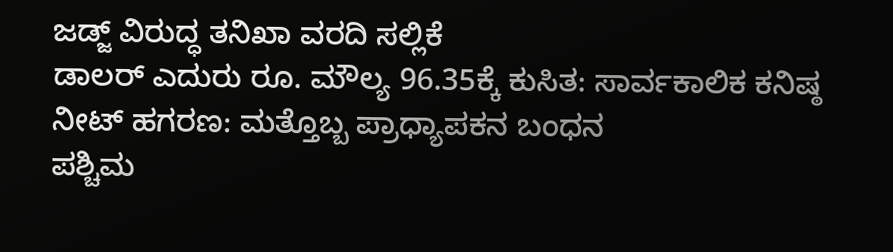ಜಡ್ಜ್ ವಿರುದ್ಧ ತನಿಖಾ ವರದಿ ಸಲ್ಲಿಕೆ
ಡಾಲರ್ ಎದುರು ರೂ. ಮೌಲ್ಯ 96.35ಕ್ಕೆ ಕುಸಿತ: ಸಾರ್ವಕಾಲಿಕ ಕನಿಷ್ಠ
ನೀಟ್ ಹಗರಣ: ಮತ್ತೊಬ್ಬ ಪ್ರಾಧ್ಯಾಪಕನ ಬಂಧನ
ಪಶ್ಚಿಮ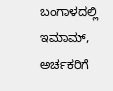ಬಂಗಾಳದಲ್ಲಿ ಇಮಾಮ್, ಅರ್ಚಕರಿಗೆ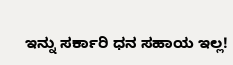ಇನ್ನು ಸರ್ಕಾರಿ ಧನ ಸಹಾಯ ಇಲ್ಲ!